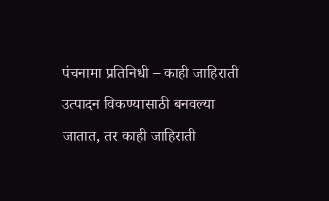पंचनामा प्रतिनिधी – काही जाहिराती उत्पादन विकण्यासाठी बनवल्या जातात, तर काही जाहिराती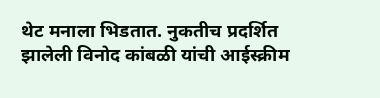थेट मनाला भिडतात. नुकतीच प्रदर्शित झालेली विनोद कांबळी यांची आईस्क्रीम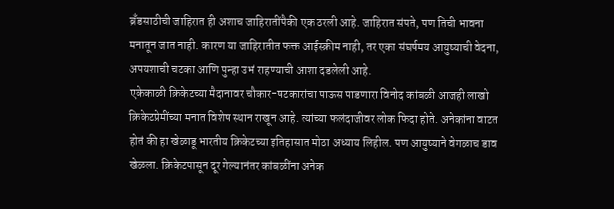ब्रँडसाठीची जाहिरात ही अशाच जाहिरातींपैकी एक ठरली आहे. जाहिरात संपते, पण तिची भावना मनातून जात नाही. कारण या जाहिरातीत फक्त आईस्क्रीम नाही, तर एका संघर्षमय आयुष्याची वेदना, अपयशाची चटका आणि पुन्हा उभं राहण्याची आशा दडलेली आहे.
एकेकाळी क्रिकेटच्या मैदानावर चौकार-षटकारांचा पाऊस पाडणारा विनोद कांबळी आजही लाखो क्रिकेटप्रेमींच्या मनात विशेष स्थान राखून आहे. त्यांच्या फलंदाजीवर लोक फिदा होते. अनेकांना वाटत होतं की हा खेळाडू भारतीय क्रिकेटच्या इतिहासात मोठा अध्याय लिहील. पण आयुष्याने वेगळाच डाव खेळला. क्रिकेटपासून दूर गेल्यानंतर कांबळींना अनेक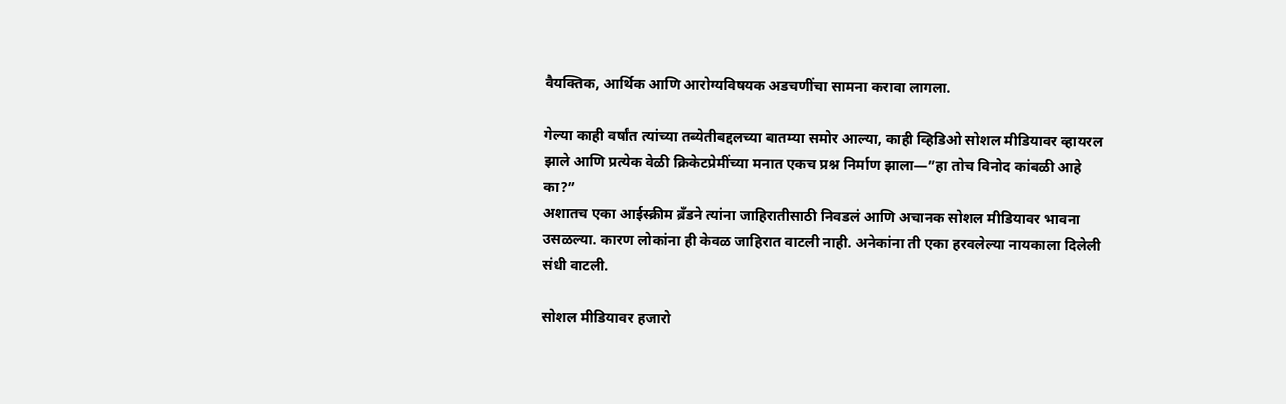वैयक्तिक, आर्थिक आणि आरोग्यविषयक अडचणींचा सामना करावा लागला.

गेल्या काही वर्षांत त्यांच्या तब्येतीबद्दलच्या बातम्या समोर आल्या, काही व्हिडिओ सोशल मीडियावर व्हायरल झाले आणि प्रत्येक वेळी क्रिकेटप्रेमींच्या मनात एकच प्रश्न निर्माण झाला—”हा तोच विनोद कांबळी आहे का?”
अशातच एका आईस्क्रीम ब्रँडने त्यांना जाहिरातीसाठी निवडलं आणि अचानक सोशल मीडियावर भावना उसळल्या. कारण लोकांना ही केवळ जाहिरात वाटली नाही. अनेकांना ती एका हरवलेल्या नायकाला दिलेली संधी वाटली.

सोशल मीडियावर हजारो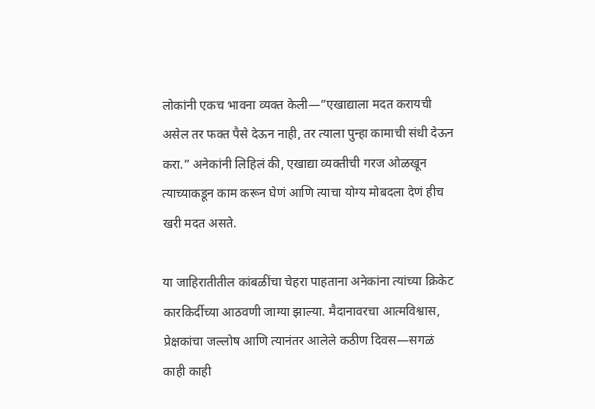लोकांनी एकच भावना व्यक्त केली—”एखाद्याला मदत करायची असेल तर फक्त पैसे देऊन नाही, तर त्याला पुन्हा कामाची संधी देऊन करा.” अनेकांनी लिहिलं की, एखाद्या व्यक्तीची गरज ओळखून त्याच्याकडून काम करून घेणं आणि त्याचा योग्य मोबदला देणं हीच खरी मदत असते.

या जाहिरातीतील कांबळींचा चेहरा पाहताना अनेकांना त्यांच्या क्रिकेट कारकिर्दीच्या आठवणी जाग्या झाल्या. मैदानावरचा आत्मविश्वास, प्रेक्षकांचा जल्लोष आणि त्यानंतर आलेले कठीण दिवस—सगळं काही काही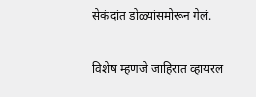सेकंदांत डोळ्यांसमोरून गेलं.

विशेष म्हणजे जाहिरात व्हायरल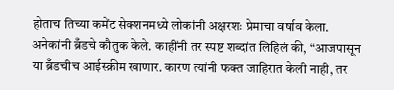होताच तिच्या कमेंट सेक्शनमध्ये लोकांनी अक्षरशः प्रेमाचा वर्षाव केला. अनेकांनी ब्रँडचे कौतुक केले. काहींनी तर स्पष्ट शब्दांत लिहिलं की, “आजपासून या ब्रँडचीच आईस्क्रीम खाणार. कारण त्यांनी फक्त जाहिरात केली नाही, तर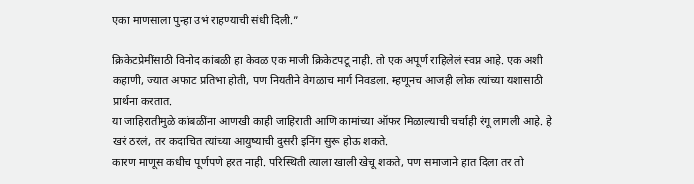एका माणसाला पुन्हा उभं राहण्याची संधी दिली.”

क्रिकेटप्रेमींसाठी विनोद कांबळी हा केवळ एक माजी क्रिकेटपटू नाही. तो एक अपूर्ण राहिलेलं स्वप्न आहे. एक अशी कहाणी, ज्यात अफाट प्रतिभा होती, पण नियतीने वेगळाच मार्ग निवडला. म्हणूनच आजही लोक त्यांच्या यशासाठी प्रार्थना करतात.
या जाहिरातीमुळे कांबळींना आणखी काही जाहिराती आणि कामांच्या ऑफर मिळाल्याची चर्चाही रंगू लागली आहे. हे खरं ठरलं, तर कदाचित त्यांच्या आयुष्याची दुसरी इनिंग सुरू होऊ शकते.
कारण माणूस कधीच पूर्णपणे हरत नाही. परिस्थिती त्याला खाली खेचू शकते, पण समाजाने हात दिला तर तो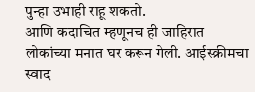पुन्हा उभाही राहू शकतो.
आणि कदाचित म्हणूनच ही जाहिरात लोकांच्या मनात घर करून गेली. आईस्क्रीमचा स्वाद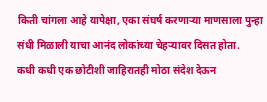किती चांगला आहे यापेक्षा, एका संघर्ष करणाऱ्या माणसाला पुन्हा संधी मिळाली याचा आनंद लोकांच्या चेहऱ्यावर दिसत होता.
कधी कधी एक छोटीशी जाहिरातही मोठा संदेश देऊन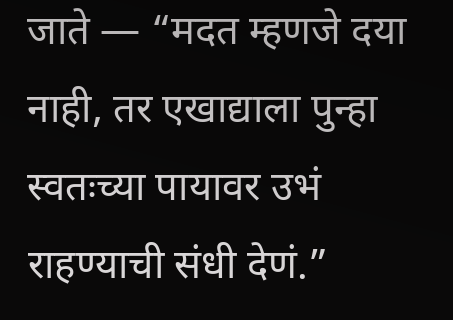जाते — “मदत म्हणजे दया नाही, तर एखाद्याला पुन्हा स्वतःच्या पायावर उभं राहण्याची संधी देणं.”